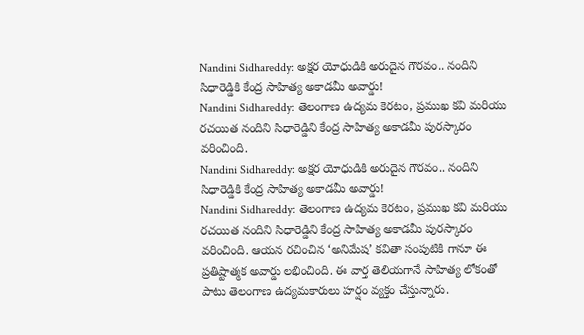Nandini Sidhareddy: అక్షర యోధుడికి అరుదైన గౌరవం.. నందిని సిధారెడ్డికి కేంద్ర సాహిత్య అకాడమీ అవార్డు!
Nandini Sidhareddy: తెలంగాణ ఉద్యమ కెరటం, ప్రముఖ కవి మరియు రచయిత నందిని సిధారెడ్డిని కేంద్ర సాహిత్య అకాడమీ పురస్కారం వరించింది.
Nandini Sidhareddy: అక్షర యోధుడికి అరుదైన గౌరవం.. నందిని సిధారెడ్డికి కేంద్ర సాహిత్య అకాడమీ అవార్డు!
Nandini Sidhareddy: తెలంగాణ ఉద్యమ కెరటం, ప్రముఖ కవి మరియు రచయిత నందిని సిధారెడ్డిని కేంద్ర సాహిత్య అకాడమీ పురస్కారం వరించింది. ఆయన రచించిన ‘అనిమేష’ కవితా సంపుటికి గానూ ఈ ప్రతిష్టాత్మక అవార్డు లభించింది. ఈ వార్త తెలియగానే సాహిత్య లోకంతో పాటు తెలంగాణ ఉద్యమకారులు హర్షం వ్యక్తం చేస్తున్నారు.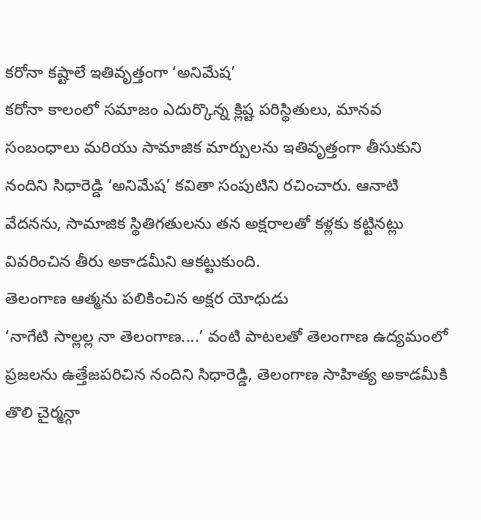కరోనా కష్టాలే ఇతివృత్తంగా ‘అనిమేష’
కరోనా కాలంలో సమాజం ఎదుర్కొన్న క్లిష్ట పరిస్థితులు, మానవ సంబంధాలు మరియు సామాజిక మార్పులను ఇతివృత్తంగా తీసుకుని నందిని సిధారెడ్డి ‘అనిమేష’ కవితా సంపుటిని రచించారు. ఆనాటి వేదనను, సామాజిక స్థితిగతులను తన అక్షరాలతో కళ్లకు కట్టినట్లు వివరించిన తీరు అకాడమీని ఆకట్టుకుంది.
తెలంగాణ ఆత్మను పలికించిన అక్షర యోధుడు
‘నాగేటి సాల్లల్ల నా తెలంగాణ....’ వంటి పాటలతో తెలంగాణ ఉద్యమంలో ప్రజలను ఉత్తేజపరిచిన నందిని సిధారెడ్డి, తెలంగాణ సాహిత్య అకాడమీకి తొలి చైర్మన్గా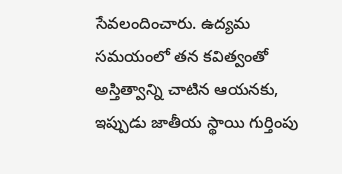సేవలందించారు. ఉద్యమ సమయంలో తన కవిత్వంతో అస్తిత్వాన్ని చాటిన ఆయనకు, ఇప్పుడు జాతీయ స్థాయి గుర్తింపు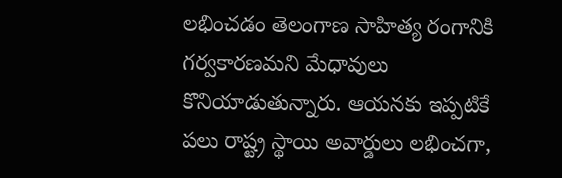లభించడం తెలంగాణ సాహిత్య రంగానికి గర్వకారణమని మేధావులు కొనియాడుతున్నారు. ఆయనకు ఇప్పటికే పలు రాష్ట్ర స్థాయి అవార్డులు లభించగా,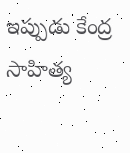ఇప్పుడు కేంద్ర సాహిత్య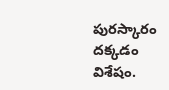పురస్కారం దక్కడం విశేషం.